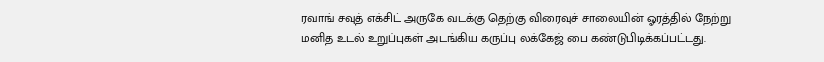ரவாங் சவுத் எக்சிட் அருகே வடக்கு தெற்கு விரைவுச் சாலையின் ஓரத்தில் நேற்று மனித உடல் உறுப்புகள் அடங்கிய கருப்பு லக்கேஜ் பை கண்டுபிடிக்கப்பட்டது.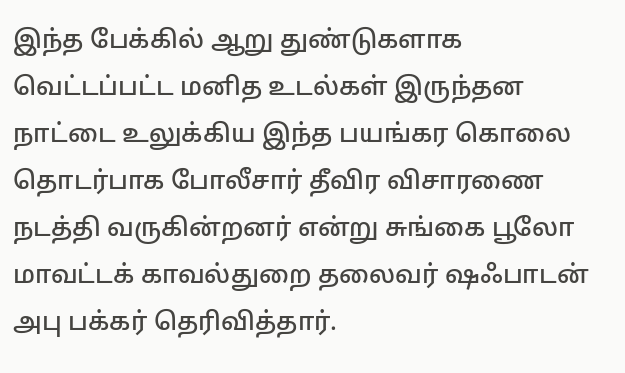இந்த பேக்கில் ஆறு துண்டுகளாக வெட்டப்பட்ட மனித உடல்கள் இருந்தன
நாட்டை உலுக்கிய இந்த பயங்கர கொலை தொடர்பாக போலீசார் தீவிர விசாரணை நடத்தி வருகின்றனர் என்று சுங்கை பூலோ மாவட்டக் காவல்துறை தலைவர் ஷஃபாடன் அபு பக்கர் தெரிவித்தார்.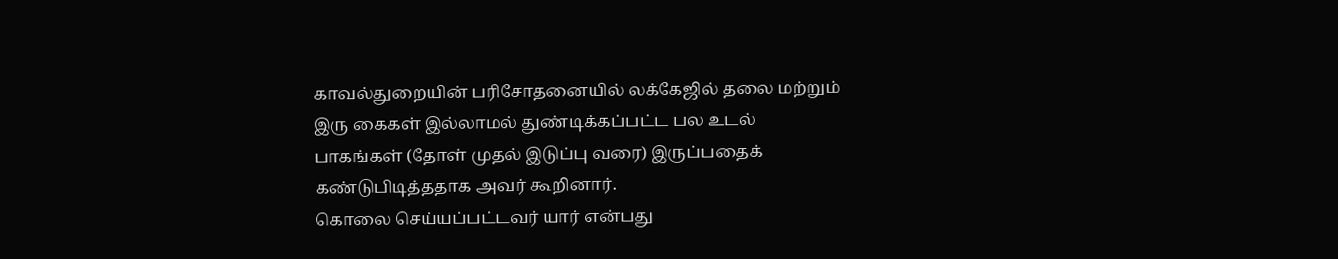காவல்துறையின் பரிசோதனையில் லக்கேஜில் தலை மற்றும் இரு கைகள் இல்லாமல் துண்டிக்கப்பட்ட பல உடல் பாகங்கள் (தோள் முதல் இடுப்பு வரை) இருப்பதைக் கண்டுபிடித்ததாக அவர் கூறினார்.
கொலை செய்யப்பட்டவர் யார் என்பது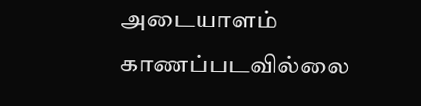அடையாளம் காணப்படவில்லை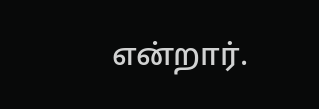என்றார்.